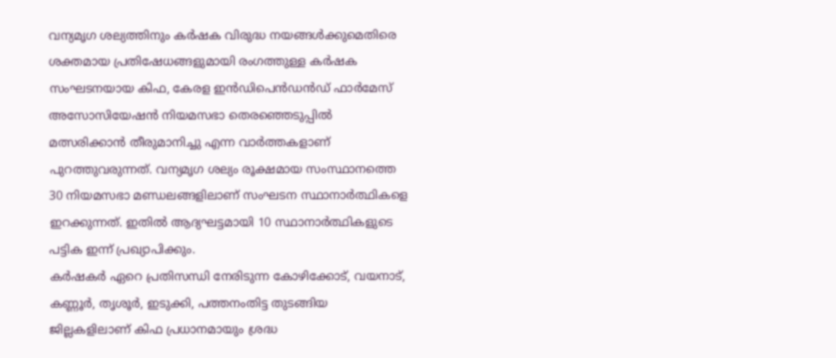വന്യമൃഗ ശല്യത്തിനും കർഷക വിരുദ്ധ നയങ്ങൾക്കുമെതിരെ ശക്തമായ പ്രതിഷേധങ്ങളുമായി രംഗത്തുള്ള കർഷക സംഘടനയായ കിഫ, കേരള ഇൻഡിപെൻഡൻഡ് ഫാർമേസ് അസോസിയേഷൻ നിയമസഭാ തെരഞ്ഞെടുപ്പിൽ മത്സരിക്കാൻ തീരുമാനിച്ചു എന്ന വാർത്തകളാണ് പുറത്തുവരുന്നത്. വന്യമൃഗ ശല്യം രൂക്ഷമായ സംസ്ഥാനത്തെ 30 നിയമസഭാ മണ്ഡലങ്ങളിലാണ് സംഘടന സ്ഥാനാർത്ഥികളെ ഇറക്കുന്നത്. ഇതിൽ ആദ്യഘട്ടമായി 10 സ്ഥാനാർത്ഥികളുടെ പട്ടിക ഇന്ന് പ്രഖ്യാപിക്കും.
കർഷകർ ഏറെ പ്രതിസന്ധി നേരിടുന്ന കോഴിക്കോട്, വയനാട്, കണ്ണൂർ, തൃശൂർ, ഇടുക്കി, പത്തനംതിട്ട തുടങ്ങിയ ജില്ലകളിലാണ് കിഫ പ്രധാനമായും ശ്രദ്ധ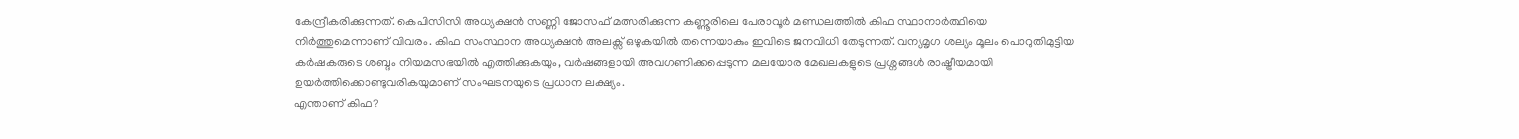കേന്ദ്രീകരിക്കുന്നത്. കെപിസിസി അധ്യക്ഷൻ സണ്ണി ജോസഫ് മത്സരിക്കുന്ന കണ്ണൂരിലെ പേരാവൂർ മണ്ഡലത്തിൽ കിഫ സ്ഥാനാർത്ഥിയെ നിർത്തുമെന്നാണ് വിവരം. കിഫ സംസ്ഥാന അധ്യക്ഷൻ അലക്സ് ഒഴുകയിൽ തന്നെയാകും ഇവിടെ ജനവിധി തേടുന്നത്. വന്യമൃഗ ശല്യം മൂലം പൊറുതിമുട്ടിയ കർഷകരുടെ ശബ്ദം നിയമസഭയിൽ എത്തിക്കുകയും, വർഷങ്ങളായി അവഗണിക്കപ്പെടുന്ന മലയോര മേഖലകളുടെ പ്രശ്നങ്ങൾ രാഷ്ട്രീയമായി ഉയർത്തിക്കൊണ്ടുവരികയുമാണ് സംഘടനയുടെ പ്രധാന ലക്ഷ്യം.
എന്താണ് കിഫ?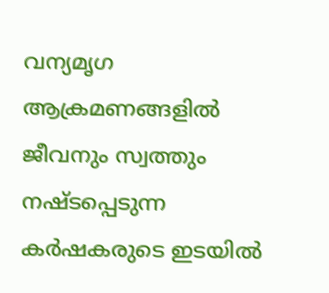വന്യമൃഗ ആക്രമണങ്ങളിൽ ജീവനും സ്വത്തും നഷ്ടപ്പെടുന്ന കർഷകരുടെ ഇടയിൽ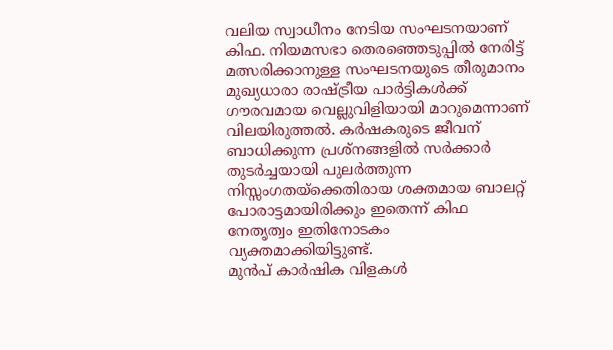വലിയ സ്വാധീനം നേടിയ സംഘടനയാണ് കിഫ. നിയമസഭാ തെരഞ്ഞെടുപ്പിൽ നേരിട്ട് മത്സരിക്കാനുള്ള സംഘടനയുടെ തീരുമാനം മുഖ്യധാരാ രാഷ്ട്രീയ പാർട്ടികൾക്ക് ഗൗരവമായ വെല്ലുവിളിയായി മാറുമെന്നാണ് വിലയിരുത്തൽ. കർഷകരുടെ ജീവന് ബാധിക്കുന്ന പ്രശ്നങ്ങളിൽ സർക്കാർ തുടർച്ചയായി പുലർത്തുന്ന നിസ്സംഗതയ്ക്കെതിരായ ശക്തമായ ബാലറ്റ് പോരാട്ടമായിരിക്കും ഇതെന്ന് കിഫ നേതൃത്വം ഇതിനോടകം വ്യക്തമാക്കിയിട്ടുണ്ട്.
മുൻപ് കാർഷിക വിളകൾ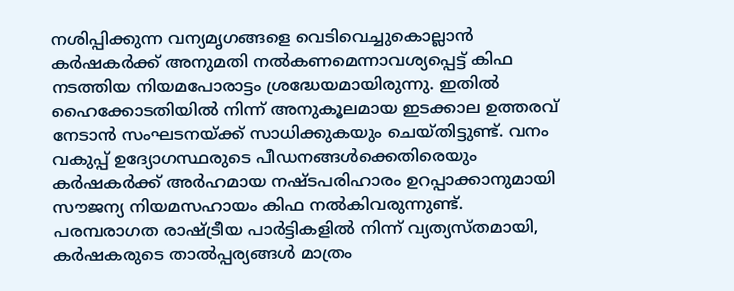നശിപ്പിക്കുന്ന വന്യമൃഗങ്ങളെ വെടിവെച്ചുകൊല്ലാൻ കർഷകർക്ക് അനുമതി നൽകണമെന്നാവശ്യപ്പെട്ട് കിഫ നടത്തിയ നിയമപോരാട്ടം ശ്രദ്ധേയമായിരുന്നു. ഇതിൽ ഹൈക്കോടതിയിൽ നിന്ന് അനുകൂലമായ ഇടക്കാല ഉത്തരവ് നേടാൻ സംഘടനയ്ക്ക് സാധിക്കുകയും ചെയ്തിട്ടുണ്ട്. വനം വകുപ്പ് ഉദ്യോഗസ്ഥരുടെ പീഡനങ്ങൾക്കെതിരെയും കർഷകർക്ക് അർഹമായ നഷ്ടപരിഹാരം ഉറപ്പാക്കാനുമായി സൗജന്യ നിയമസഹായം കിഫ നൽകിവരുന്നുണ്ട്.
പരമ്പരാഗത രാഷ്ട്രീയ പാർട്ടികളിൽ നിന്ന് വ്യത്യസ്തമായി, കർഷകരുടെ താൽപ്പര്യങ്ങൾ മാത്രം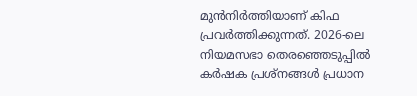മുൻനിർത്തിയാണ് കിഫ പ്രവർത്തിക്കുന്നത്. 2026-ലെ നിയമസഭാ തെരഞ്ഞെടുപ്പിൽ കർഷക പ്രശ്നങ്ങൾ പ്രധാന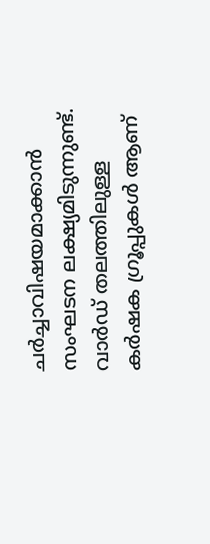ചർച്ചാവിഷയമാക്കാൻ സംഘടന ലക്ഷ്യമിടുന്നുണ്ട്. വാർഡ് തലത്തിലുള്ള കർഷക ഗ്രൂപ്പുകൾ ആണ്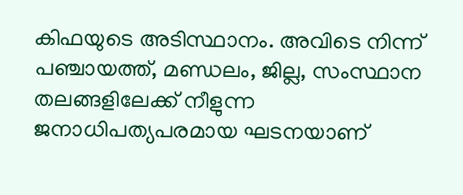കിഫയുടെ അടിസ്ഥാനം. അവിടെ നിന്ന് പഞ്ചായത്ത്, മണ്ഡലം, ജില്ല, സംസ്ഥാന തലങ്ങളിലേക്ക് നീളുന്ന ജനാധിപത്യപരമായ ഘടനയാണ്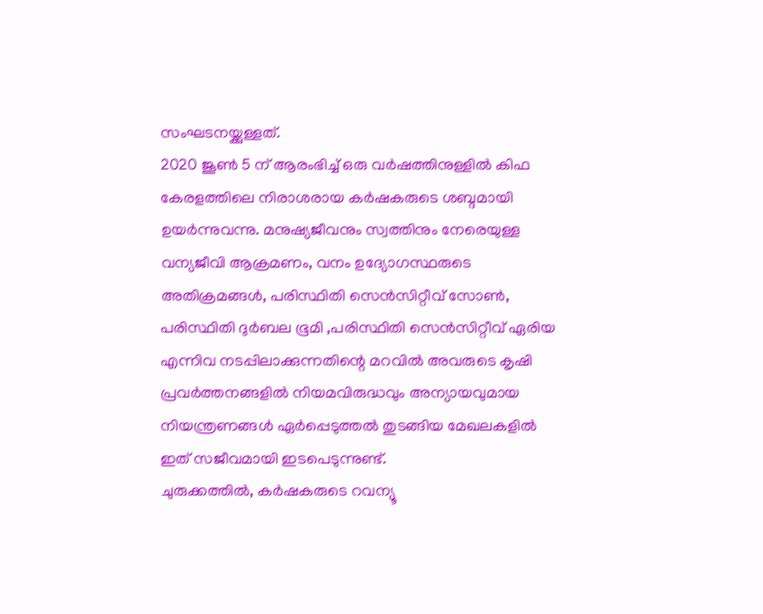സംഘടനയ്ക്കുള്ളത്.
2020 ജൂൺ 5 ന് ആരംഭിച്ച് ഒരു വർഷത്തിനുള്ളിൽ കിഫ കേരളത്തിലെ നിരാശരായ കർഷകരുടെ ശബ്ദമായി ഉയർന്നുവന്നു. മനുഷ്യജീവനും സ്വത്തിനും നേരെയുള്ള വന്യജീവി ആക്രമണം, വനം ഉദ്യോഗസ്ഥരുടെ അതിക്രമങ്ങൾ, പരിസ്ഥിതി സെൻസിറ്റീവ് സോൺ, പരിസ്ഥിതി ദുർബല ഭൂമി ,പരിസ്ഥിതി സെൻസിറ്റീവ് ഏരിയ എന്നിവ നടപ്പിലാക്കുന്നതിന്റെ മറവിൽ അവരുടെ കൃഷി പ്രവർത്തനങ്ങളിൽ നിയമവിരുദ്ധവും അന്യായവുമായ നിയന്ത്രണങ്ങൾ ഏർപ്പെടുത്തൽ തുടങ്ങിയ മേഖലകളിൽ ഇത് സജീവമായി ഇടപെടുന്നുണ്ട്.
ചുരുക്കത്തിൽ, കർഷകരുടെ റവന്യൂ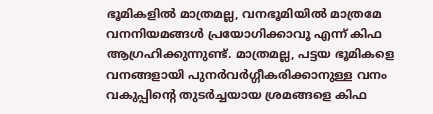ഭൂമികളിൽ മാത്രമല്ല, വനഭൂമിയിൽ മാത്രമേ വനനിയമങ്ങൾ പ്രയോഗിക്കാവൂ എന്ന് കിഫ ആഗ്രഹിക്കുന്നുണ്ട്. മാത്രമല്ല, പട്ടയ ഭൂമികളെ വനങ്ങളായി പുനർവർഗ്ഗീകരിക്കാനുള്ള വനം വകുപ്പിന്റെ തുടർച്ചയായ ശ്രമങ്ങളെ കിഫ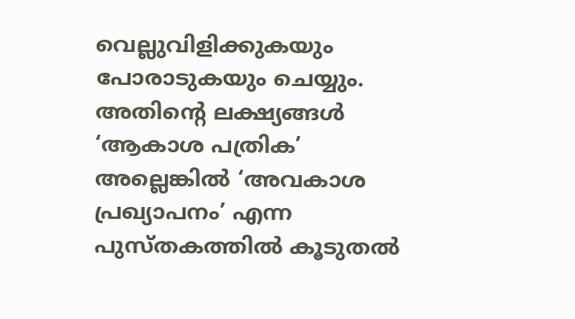വെല്ലുവിളിക്കുകയും പോരാടുകയും ചെയ്യും. അതിന്റെ ലക്ഷ്യങ്ങൾ ‘ആകാശ പത്രിക’ അല്ലെങ്കിൽ ‘അവകാശ പ്രഖ്യാപനം’ എന്ന പുസ്തകത്തിൽ കൂടുതൽ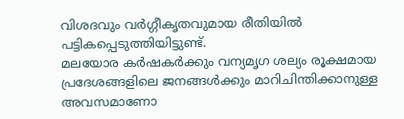വിശദവും വർഗ്ഗീകൃതവുമായ രീതിയിൽ പട്ടികപ്പെടുത്തിയിട്ടുണ്ട്.
മലയോര കർഷകർക്കും വന്യമൃഗ ശല്യം രൂക്ഷമായ പ്രദേശങ്ങളിലെ ജനങ്ങൾക്കും മാറിചിന്തിക്കാനുള്ള അവസമാണോ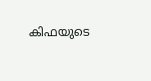കിഫയുടെ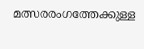മത്സരരംഗത്തേക്കുള്ള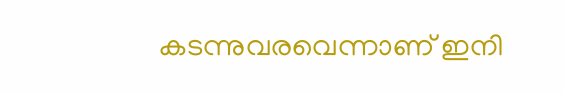കടന്നുവരവെന്നാണ് ഇനി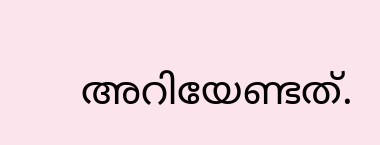അറിയേണ്ടത്.